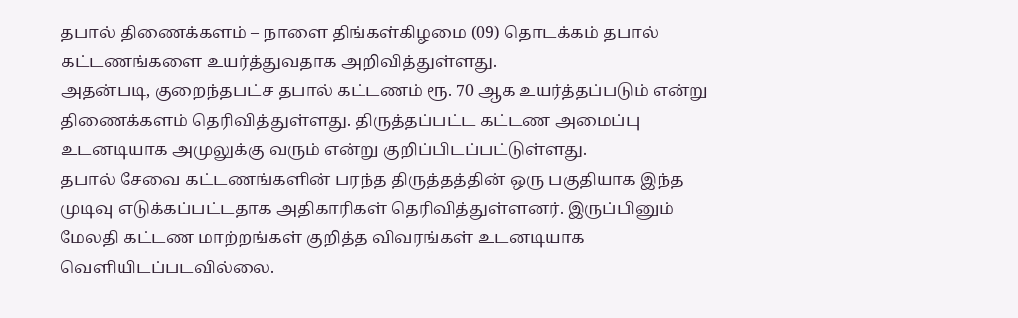தபால் திணைக்களம் – நாளை திங்கள்கிழமை (09) தொடக்கம் தபால் கட்டணங்களை உயர்த்துவதாக அறிவித்துள்ளது.
அதன்படி, குறைந்தபட்ச தபால் கட்டணம் ரூ. 70 ஆக உயர்த்தப்படும் என்று திணைக்களம் தெரிவித்துள்ளது. திருத்தப்பட்ட கட்டண அமைப்பு உடனடியாக அமுலுக்கு வரும் என்று குறிப்பிடப்பட்டுள்ளது.
தபால் சேவை கட்டணங்களின் பரந்த திருத்தத்தின் ஒரு பகுதியாக இந்த முடிவு எடுக்கப்பட்டதாக அதிகாரிகள் தெரிவித்துள்ளனர். இருப்பினும் மேலதி கட்டண மாற்றங்கள் குறித்த விவரங்கள் உடனடியாக வெளியிடப்படவில்லை.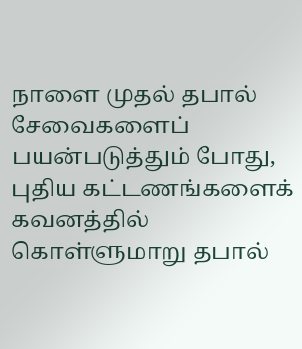நாளை முதல் தபால் சேவைகளைப் பயன்படுத்தும் போது, புதிய கட்டணங்களைக் கவனத்தில் கொள்ளுமாறு தபால்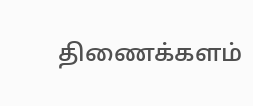திணைக்களம்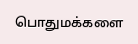பொதுமக்களை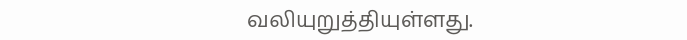வலியுறுத்தியுள்ளது.